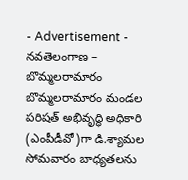- Advertisement -
నవతెలంగాణ – బొమ్మలరామారం
బొమ్మలరామారం మండల పరిషత్ అభివృద్ధి అధికారి (ఎంపీడీవో)గా డి.శ్యామల సోమవారం బాధ్యతలను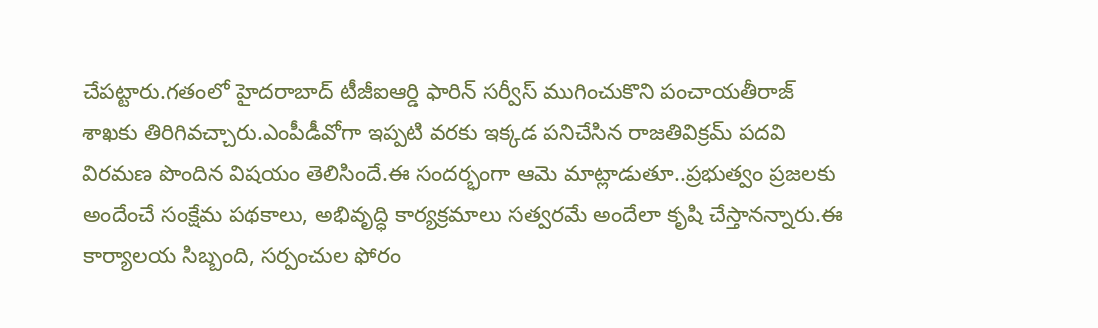చేపట్టారు.గతంలో హైదరాబాద్ టీజీఐఆర్డి ఫారిన్ సర్వీస్ ముగించుకొని పంచాయతీరాజ్ శాఖకు తిరిగివచ్చారు.ఎంపీడీవోగా ఇప్పటి వరకు ఇక్కడ పనిచేసిన రాజతివిక్రమ్ పదవి విరమణ పొందిన విషయం తెలిసిందే.ఈ సందర్భంగా ఆమె మాట్లాడుతూ..ప్రభుత్వం ప్రజలకు అందేంచే సంక్షేమ పథకాలు, అభివృద్ధి కార్యక్రమాలు సత్వరమే అందేలా కృషి చేస్తానన్నారు.ఈ కార్యాలయ సిబ్బంది, సర్పంచుల ఫోరం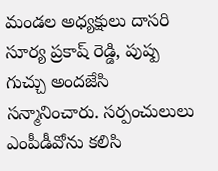మండల అధ్యక్షులు దాసరి సూర్య ప్రకాష్ రెడ్డి, పుష్ప గుచ్చు అందజేసి సన్మానించారు. సర్పంచులులు ఎంపీడీవోను కలిసి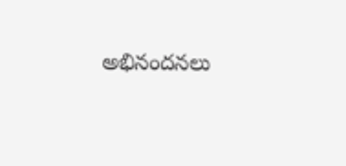అభినందనలు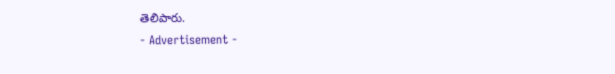తెలిపారు.
- Advertisement -